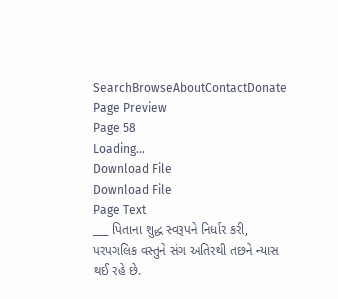SearchBrowseAboutContactDonate
Page Preview
Page 58
Loading...
Download File
Download File
Page Text
___ પિતાના શુદ્ધ સ્વરૂપને નિર્ધાર કરી, પરપગલિક વસ્તુને સંગ અતિરથી તછને ન્યાસ થઈ રહે છે.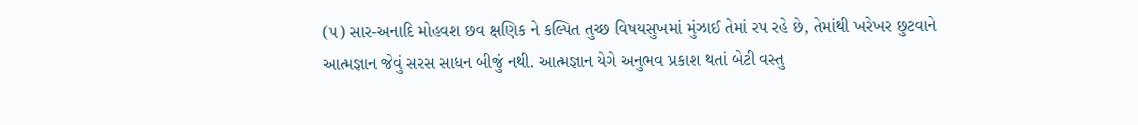(૫) સાર-અનાદિ મોહવશ છવ ક્ષણિક ને કલ્પિત તુચ્છ વિષયસુખમાં મુંઝાઈ તેમાં રપ રહે છે, તેમાંથી ખરેખર છુટવાને આત્મજ્ઞાન જેવું સરસ સાધન બીજું નથી. આત્મજ્ઞાન યેગે અનુભવ પ્રકાશ થતાં બેટી વસ્તુ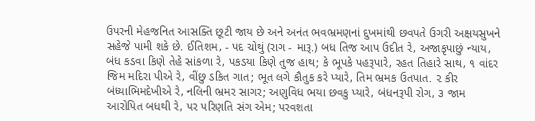ઉપરની મેહજનિત આસક્તિ છૂટી જાય છે અને અનંત ભવભ્રમણનાં દુખમાંથી છવપતે ઉગરી અક્ષયસુખને સહેજે પામી શકે છે. ઈતિશમ, - પદ ચોથું (રાગ - મારૂ.) બધ તિજ આપ ઉદીત રે, અજાકૃપાછું ન્યાય, બંધ કડવા કિણે તેહે સાંકળા રે, પકડયા કિણે તુજ હાથ; કે ભૂપકે પહરૂપારે, રહત તિહારે સાથ, ૧ વાંદર જિમ મદિરા પીએ રે, વીંછુ ડકિત ગાત; ભૂત લગે કૌતુક કરે પ્યારે, તિમ ભ્રમક ઉતપાત. ૨ કીર બંધ્યાભિમદેખીએ રે, નલિની ભ્રમર સાગર; અણુવિધ ભયા છવકુ પ્યારે, બંધનરૂપી રોગ, ૩ જામ આરોપિત બધથી રે, પર પરિણતિ સંગ એમ; પરવશતા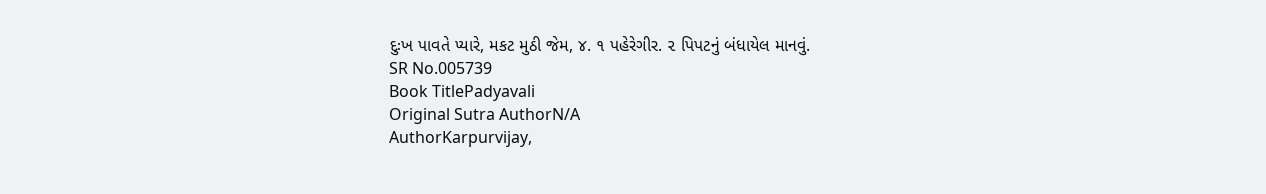દુઃખ પાવતે પ્યારે, મકટ મુઠી જેમ, ૪. ૧ પહેરેગીર. ૨ પિપટનું બંધાયેલ માનવું.
SR No.005739
Book TitlePadyavali
Original Sutra AuthorN/A
AuthorKarpurvijay,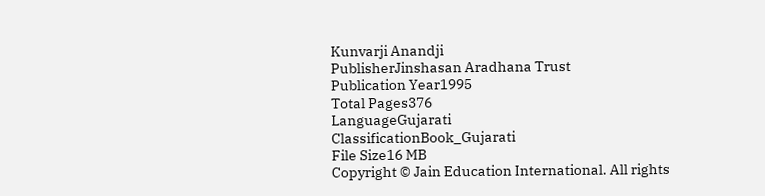Kunvarji Anandji
PublisherJinshasan Aradhana Trust
Publication Year1995
Total Pages376
LanguageGujarati
ClassificationBook_Gujarati
File Size16 MB
Copyright © Jain Education International. All rights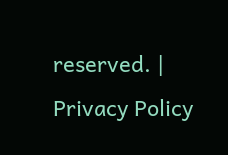reserved. | Privacy Policy